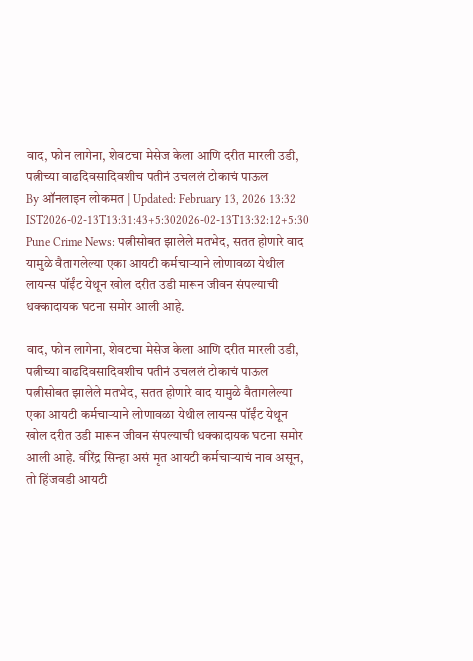वाद, फोन लागेना, शेवटचा मेसेज केला आणि दरीत मारली उडी, पत्नीच्या वाढदिवसादिवशीच पतीनं उचललं टोकाचं पाऊल
By ऑनलाइन लोकमत | Updated: February 13, 2026 13:32 IST2026-02-13T13:31:43+5:302026-02-13T13:32:12+5:30
Pune Crime News: पत्नीसोबत झालेले मतभेद, सतत होणारे वाद यामुळे वैतागलेल्या एका आयटी कर्मचाऱ्याने लोणावळा येथील लायन्स पॉईंट येथून खोल दरीत उडी मारून जीवन संपल्याची धक्कादायक घटना समोर आली आहे.

वाद, फोन लागेना, शेवटचा मेसेज केला आणि दरीत मारली उडी, पत्नीच्या वाढदिवसादिवशीच पतीनं उचललं टोकाचं पाऊल
पत्नीसोबत झालेले मतभेद, सतत होणारे वाद यामुळे वैतागलेल्या एका आयटी कर्मचाऱ्याने लोणावळा येथील लायन्स पॉईंट येथून खोल दरीत उडी मारून जीवन संपल्याची धक्कादायक घटना समोर आली आहे. वीरेंद्र सिन्हा असं मृत आयटी कर्मचाऱ्याचं नाव असून, तो हिंजवडी आयटी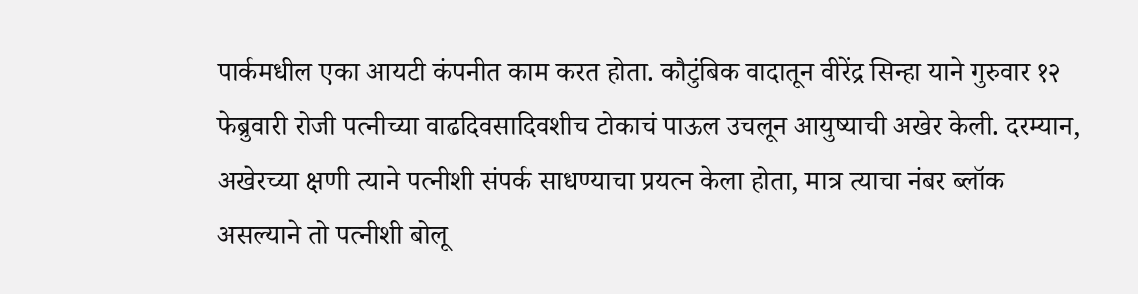पार्कमधील एका आयटी कंपनीत काम करत होता. कौटुंबिक वादातून वीरेंद्र सिन्हा याने गुरुवार १२ फेब्रुवारी रोजी पत्नीच्या वाढदिवसादिवशीच टोकाचं पाऊल उचलून आयुष्याची अखेर केली. दरम्यान, अखेरच्या क्षणी त्याने पत्नीशी संपर्क साधण्याचा प्रयत्न केला होता, मात्र त्याचा नंबर ब्लॉक असल्याने तो पत्नीशी बोलू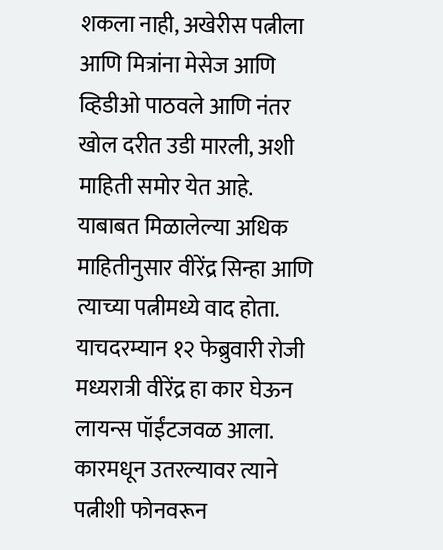शकला नाही, अखेरीस पत्नीला आणि मित्रांना मेसेज आणि व्हिडीओ पाठवले आणि नंतर खोल दरीत उडी मारली, अशी माहिती समोर येत आहे.
याबाबत मिळालेल्या अधिक माहितीनुसार वीरेंद्र सिन्हा आणि त्याच्या पत्नीमध्ये वाद होता. याचदरम्यान १२ फेब्रुवारी रोजी मध्यरात्री वीरेंद्र हा कार घेऊन लायन्स पॉईंटजवळ आला. कारमधून उतरल्यावर त्याने पत्नीशी फोनवरून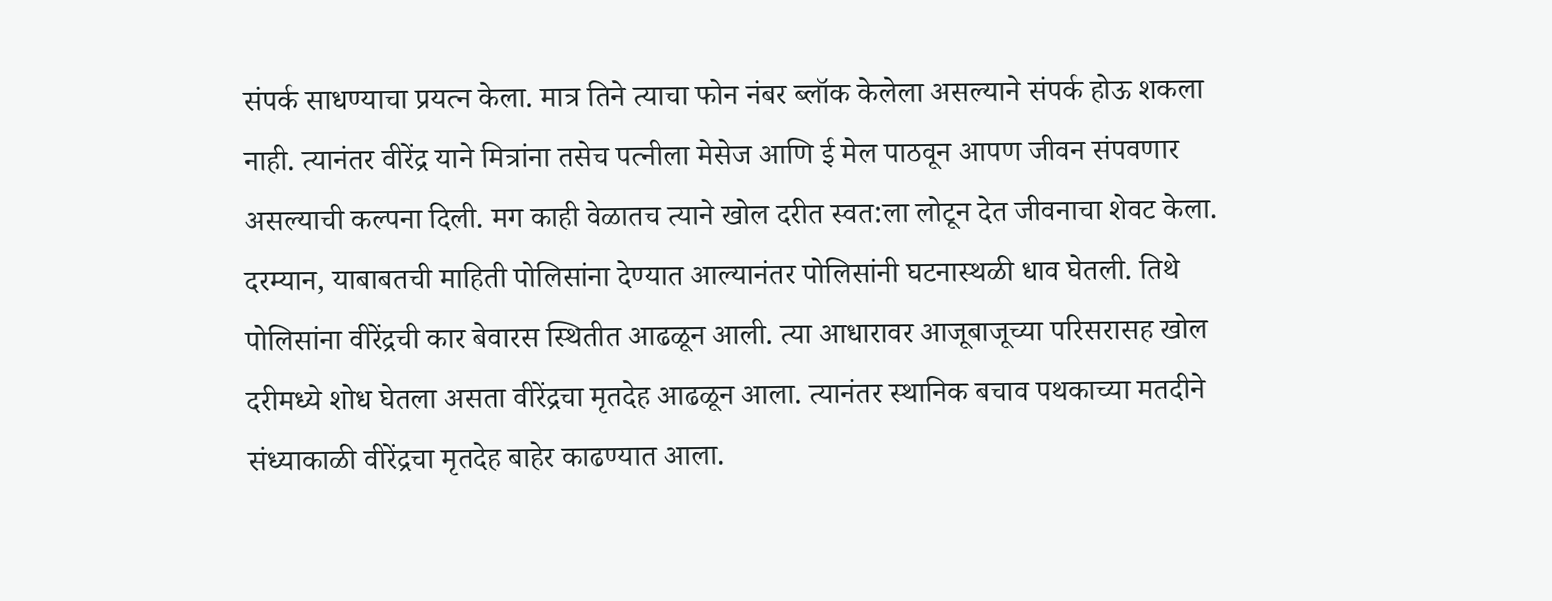संपर्क साधण्याचा प्रयत्न केला. मात्र तिने त्याचा फोन नंबर ब्लॉक केलेला असल्याने संपर्क होऊ शकला नाही. त्यानंतर वीरेंद्र याने मित्रांना तसेच पत्नीला मेसेज आणि ई मेल पाठवून आपण जीवन संपवणार असल्याची कल्पना दिली. मग काही वेळातच त्याने खोल दरीत स्वत:ला लोटून देत जीवनाचा शेवट केला.
दरम्यान, याबाबतची माहिती पोलिसांना देण्यात आल्यानंतर पोलिसांनी घटनास्थळी धाव घेतली. तिथे पोलिसांना वीरेंद्रची कार बेवारस स्थितीत आढळून आली. त्या आधारावर आजूबाजूच्या परिसरासह खोल दरीमध्ये शोध घेतला असता वीरेंद्रचा मृतदेह आढळून आला. त्यानंतर स्थानिक बचाव पथकाच्या मतदीने संध्याकाळी वीरेंद्रचा मृतदेह बाहेर काढण्यात आला.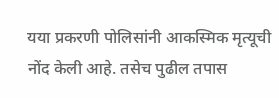यया प्रकरणी पोलिसांनी आकस्मिक मृत्यूची नोंद केली आहे. तसेच पुढील तपास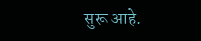सुरू आहे.